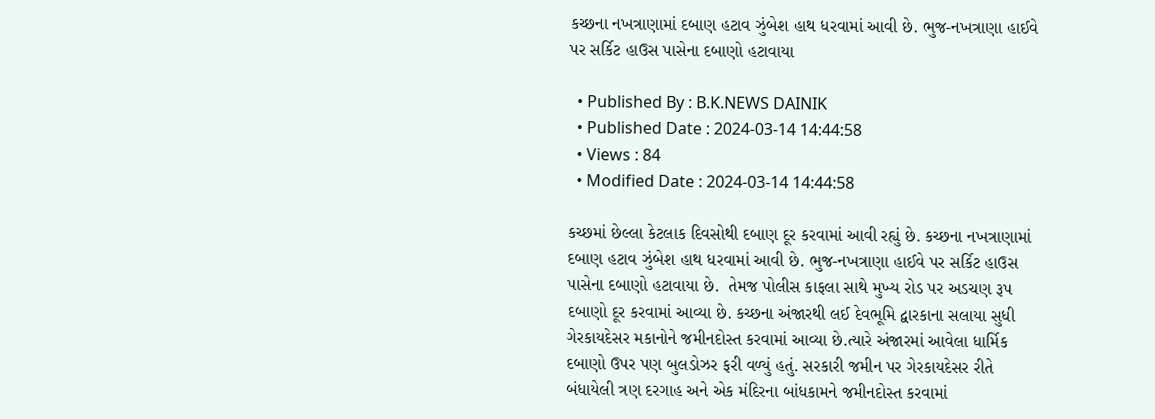કચ્છના નખત્રાણામાં દબાણ હટાવ ઝુંબેશ હાથ ધરવામાં આવી છે. ભુજ-નખત્રાણા હાઈવે પર સર્કિટ હાઉસ પાસેના દબાણો હટાવાયા

  • Published By : B.K.NEWS DAINIK
  • Published Date : 2024-03-14 14:44:58
  • Views : 84
  • Modified Date : 2024-03-14 14:44:58

કચ્છમાં છેલ્લા કેટલાક દિવસોથી દબાણ દૂર કરવામાં આવી રહ્યું છે. કચ્છના નખત્રાણામાં દબાણ હટાવ ઝુંબેશ હાથ ધરવામાં આવી છે. ભુજ-નખત્રાણા હાઈવે પર સર્કિટ હાઉસ પાસેના દબાણો હટાવાયા છે.  તેમજ પોલીસ કાફલા સાથે મુખ્ય રોડ પર અડચણ રૂપ દબાણો દૂર કરવામાં આવ્યા છે. કચ્છના અંજારથી લઈ દેવભૂમિ દ્વારકાના સલાયા સુધી ગેરકાયદેસર મકાનોને જમીનદોસ્ત કરવામાં આવ્યા છે.ત્યારે અંજારમાં આવેલા ધાર્મિક દબાણો ઉપર પણ બુલડોઝર ફરી વળ્યું હતું. સરકારી જમીન પર ગેરકાયદેસર રીતે બંધાયેલી ત્રણ દરગાહ અને એક મંદિરના બાંધકામને જમીનદોસ્ત કરવામાં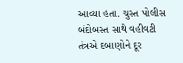આવ્યા હતા. ચુસ્ત પોલીસ બંદોબસ્ત સાથે વહીવટી તંત્રએ દબાણોને દૂર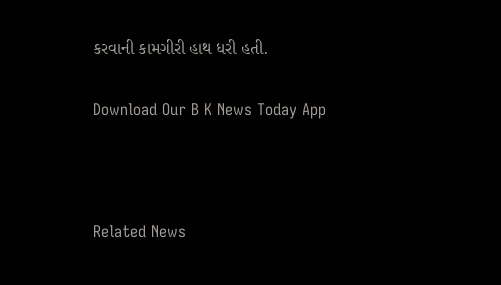કરવાની કામગીરી હાથ ધરી હતી.

Download Our B K News Today App



Related News